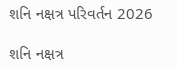શનિ નક્ષત્ર પરિવર્તન 2026

શનિ નક્ષત્ર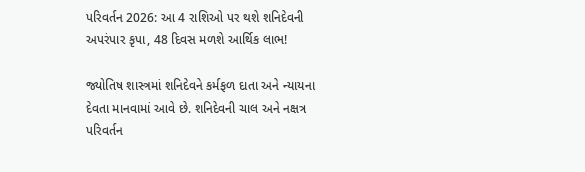પરિવર્તન 2026: આ 4 રાશિઓ પર થશે શનિદેવની અપરંપાર કૃપા, 48 દિવસ મળશે આર્થિક લાભ!

જ્યોતિષ શાસ્ત્રમાં શનિદેવને કર્મફળ દાતા અને ન્યાયના દેવતા માનવામાં આવે છે. શનિદેવની ચાલ અને નક્ષત્ર પરિવર્તન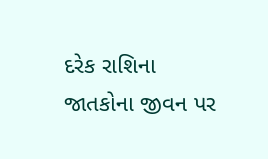દરેક રાશિના જાતકોના જીવન પર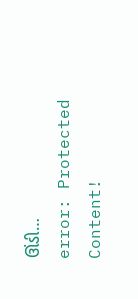ઊંડી…
error: Protected Content!